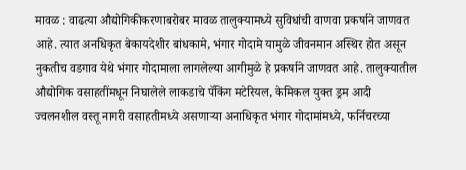मावळ : वाढत्या औद्योगिकीकरणाबरोबर मावळ तालुक्यामध्ये सुविधांची वाणवा प्रकर्षाने जाणवत आहे. त्यात अनधिकृत बेकायदेशीर बांधकामे, भंगार गोदामे यामुळे जीवनमान अस्थिर होत असून नुकतीच वडगाव येथे भंगार गोदामाला लागलेल्या आगीमुळे हे प्रकर्षाने जाणवत आहे. तालुक्यातील औद्योगिक वसाहतींमधून निघालेले लाकडाचे पॅकिंग मटेरियल, केमिकल युक्त ड्रम आदी ज्वलनशील वस्तू नागरी वसाहतीमध्ये असणाऱ्या अनाधिकृत भंगार गोदामांमध्ये, फर्निचरच्या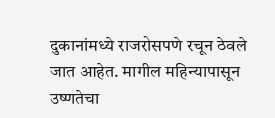दुकानांमध्ये राजरोसपणे रचून ठेवले जात आहेत. मागील महिन्यापासून उष्णतेचा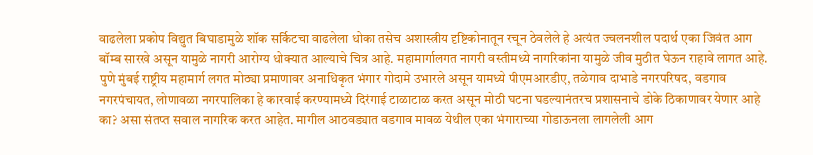वाढलेला प्रकोप विद्युत बिघाडामुळे शॉक सर्किटचा वाढलेला धोका तसेच अशास्त्रीय दृष्टिकोनातून रचून ठेवलेले हे अत्यंत ज्वलनशील पदार्थ एका जिवंत आग बॉम्ब सारखे असून यामुळे नागरी आरोग्य धोक्यात आल्याचे चित्र आहे. महामार्गालगत नागरी वस्तीमध्ये नागरिकांना यामुळे जीव मुठीत घेऊन राहावे लागत आहे. पुणे मुंबई राष्ट्रीय महामार्ग लगत मोठ्या प्रमाणावर अनाधिकृत भंगार गोदामे उभारले असून यामध्ये पीएमआरडीए, तळेगाव दाभाडे नगरपरिषद, वडगाव नगरपंचायत, लोणावळा नगरपालिका हे कारवाई करण्यामध्ये दिरंगाई टाळाटाळ करत असून मोठी घटना घडल्यानंतरच प्रशासनाचे डोके ठिकाणावर येणार आहे का? असा संतप्त सवाल नागरिक करत आहेत. मागील आठवड्यात वडगाव मावळ येथील एका भंगाराच्या गोडाऊनला लागलेली आग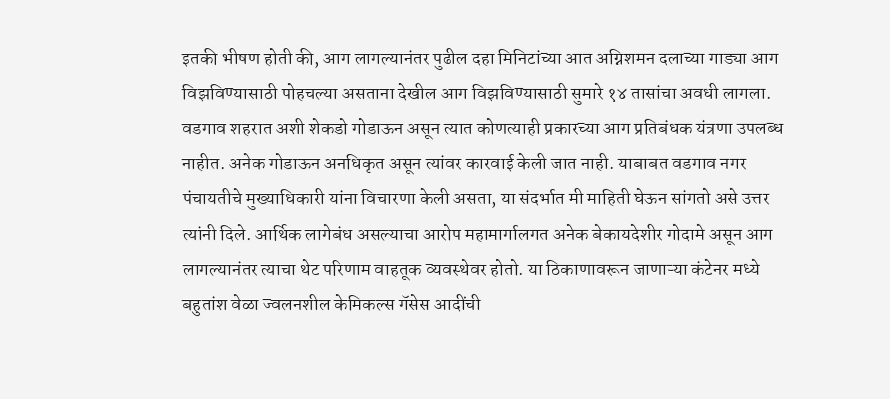इतकी भीषण होती की, आग लागल्यानंतर पुढील दहा मिनिटांच्या आत अग्निशमन दलाच्या गाड्या आग विझविण्यासाठी पोहचल्या असताना देखील आग विझविण्यासाठी सुमारे १४ तासांचा अवधी लागला. वडगाव शहरात अशी शेकडो गोडाऊन असून त्यात कोणत्याही प्रकारच्या आग प्रतिबंधक यंत्रणा उपलब्ध नाहीत. अनेक गोडाऊन अनधिकृत असून त्यांवर कारवाई केली जात नाही. याबाबत वडगाव नगर पंचायतीचे मुख्याधिकारी यांना विचारणा केली असता, या संदर्भात मी माहिती घेऊन सांगतो असे उत्तर त्यांनी दिले. आर्थिक लागेबंध असल्याचा आरोप महामार्गालगत अनेक बेकायदेशीर गोदामे असून आग लागल्यानंतर त्याचा थेट परिणाम वाहतूक व्यवस्थेवर होतो. या ठिकाणावरून जाणाऱ्या कंटेनर मध्ये बहुतांश वेळा ज्वलनशील केमिकल्स गॅसेस आदींची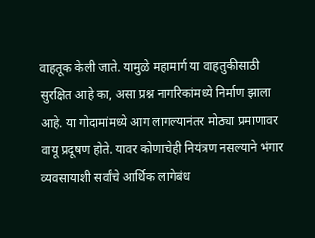वाहतूक केली जाते. यामुळे महामार्ग या वाहतुकीसाठी सुरक्षित आहे का, असा प्रश्न नागरिकांमध्ये निर्माण झाला आहे. या गोदामांमध्ये आग लागल्यानंतर मोठ्या प्रमाणावर वायू प्रदूषण होते. यावर कोणाचेही नियंत्रण नसल्याने भंगार व्यवसायाशी सर्वांचे आर्थिक लागेबंध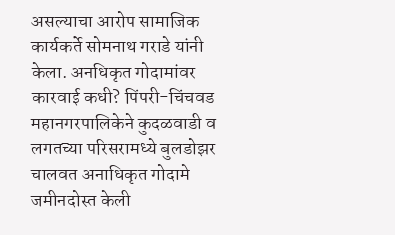असल्याचा आरोप सामाजिक कार्यकर्ते सोमनाथ गराडे यांनी केला. अनधिकृत गोदामांवर कारवाई कधी? पिंपरी-चिंचवड महानगरपालिकेने कुदळवाडी व लगतच्या परिसरामध्ये बुलडोझर चालवत अनाधिकृत गोदामे जमीनदोस्त केली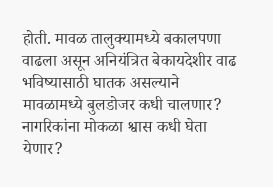होती. मावळ तालुक्यामध्ये बकालपणा वाढला असून अनियंत्रित बेकायदेशीर वाढ भविष्यासाठी घातक असल्याने मावळामध्ये बुलडोजर कधी चालणार? नागरिकांना मोकळा श्वास कधी घेता येणार?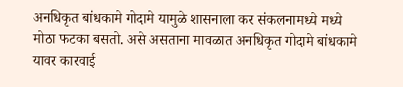अनधिकृत बांधकामे गोदामे यामुळे शासनाला कर संकलनामध्ये मध्ये मोठा फटका बसतो. असे असताना मावळात अनधिकृत गोदामे बांधकामे यावर कारवाई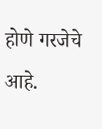होणे गरजेचे आहे.